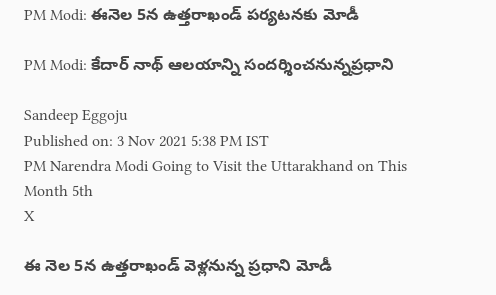PM Modi: ఈనెల 5న ఉత్తరాఖండ్ పర్యటనకు మోడీ

PM Modi: కేదార్ నాథ్ ఆలయాన్ని సందర్శించనున్నప్రధాని

Sandeep Eggoju
Published on: 3 Nov 2021 5:38 PM IST
PM Narendra Modi Going to Visit the Uttarakhand on This Month 5th
X

ఈ నెల 5న ఉత్తరాఖండ్ వెళ్లనున్న ప్రధాని మోడీ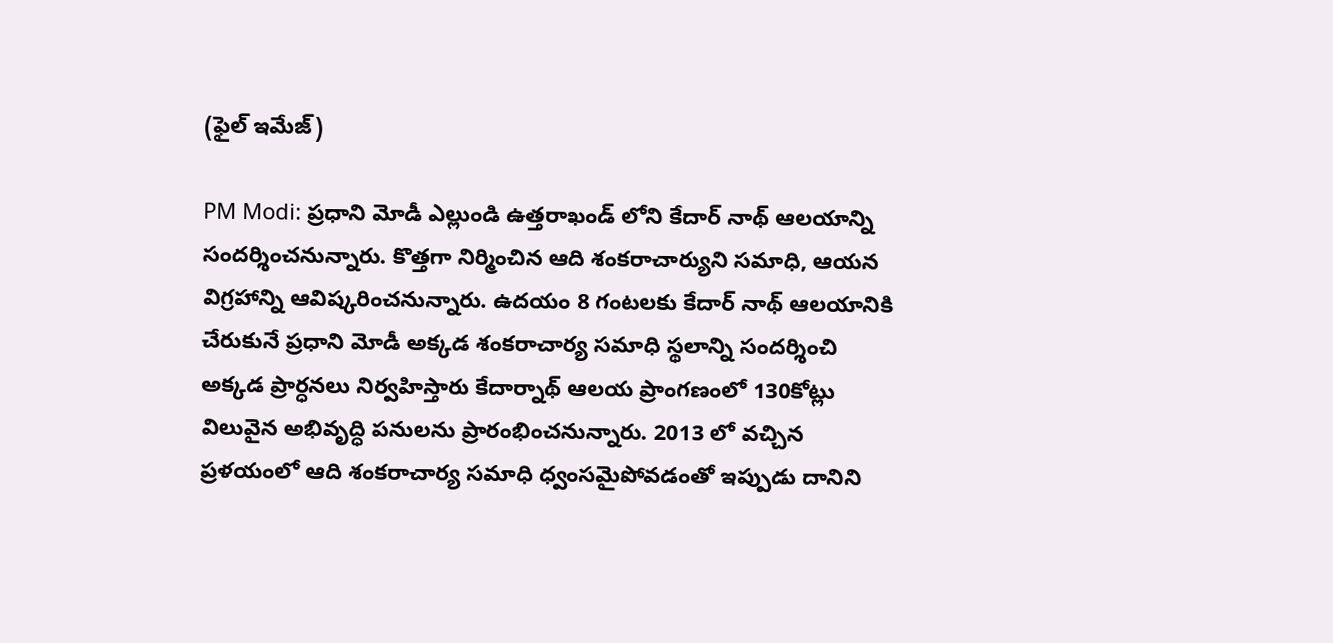(ఫైల్ ఇమేజ్)

PM Modi: ప్రధాని మోడీ ఎల్లుండి ఉత్తరాఖండ్ లోని కేదార్ నాథ్ ఆలయాన్ని సందర్శించనున్నారు. కొత్తగా నిర్మించిన ఆది శంకరాచార్యుని సమాధి, ఆయన విగ్రహాన్ని ఆవిష్కరించనున్నారు. ఉదయం 8 గంటలకు కేదార్ నాథ్ ఆలయానికి చేరుకునే ప్రధాని మోడీ అక్కడ శంకరాచార్య సమాధి స్థలాన్ని సందర్శించి అక్కడ ప్రార్ధనలు నిర్వహిస్తారు కేదార్నాథ్ ఆలయ ప్రాంగణంలో 130కోట్లు విలువైన అభివృద్ధి పనులను ప్రారంభించనున్నారు. 2013 లో వచ్చిన ప్రళయంలో ఆది శంకరాచార్య సమాధి ధ్వంసమైపోవడంతో ఇప్పుడు దానిని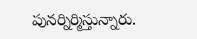పునర్నిర్మిస్తున్నారు.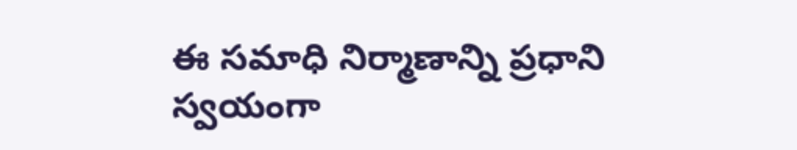ఈ సమాధి నిర్మాణాన్ని ప్రధాని స్వయంగా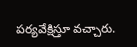పర్యవేక్షిస్తూ వచ్చారు.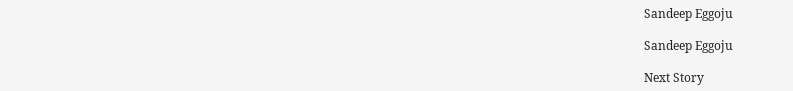Sandeep Eggoju

Sandeep Eggoju

Next Story